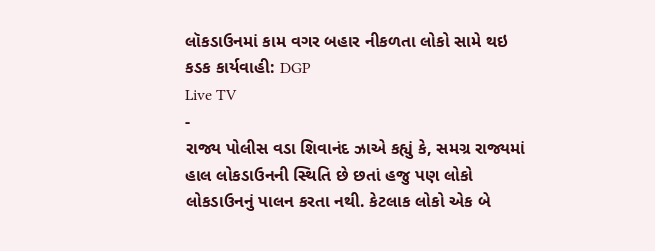લૉકડાઉનમાં કામ વગર બહાર નીકળતા લોકો સામે થઇ કડક કાર્યવાહી: DGP
Live TV
-
રાજ્ય પોલીસ વડા શિવાનંદ ઝાએ કહ્યું કે, સમગ્ર રાજ્યમાં હાલ લોકડાઉનની સ્થિતિ છે છતાં હજુ પણ લોકો લોકડાઉનનું પાલન કરતા નથી. કેટલાક લોકો એક બે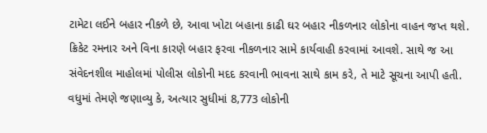ટામેટા લઈને બહાર નીકળે છે, આવા ખોટા બહાના કાઢી ઘર બહાર નીકળનાર લોકોના વાહન જપ્ત થશે. ક્રિકેટ રમનાર અને વિના કારણે બહાર ફરવા નીકળનાર સામે કાર્યવાહી કરવામાં આવશે. સાથે જ આ સંવેદનશીલ માહોલમાં પોલીસ લોકોની મદદ કરવાની ભાવના સાથે કામ કરે, તે માટે સૂચના આપી હતી. વધુમાં તેમણે જણાવ્યુ કે, અત્યાર સુધીમાં 8,773 લોકોની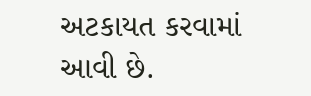અટકાયત કરવામાં આવી છે.